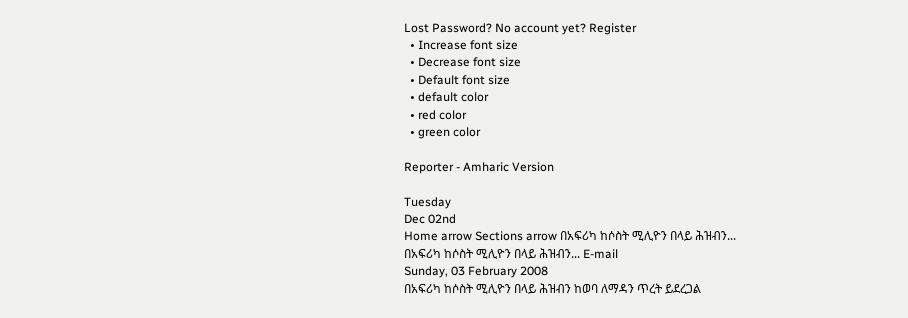Lost Password? No account yet? Register
  • Increase font size
  • Decrease font size
  • Default font size
  • default color
  • red color
  • green color

Reporter - Amharic Version

Tuesday
Dec 02nd
Home arrow Sections arrow በአፍሪካ ከሶስት ሚሊዮን በላይ ሕዝብን...
በአፍሪካ ከሶስት ሚሊዮን በላይ ሕዝብን... E-mail
Sunday, 03 February 2008
በአፍሪካ ከሶስት ሚሊዮን በላይ ሕዝብን ከወባ ለማዳን ጥረት ይደረጋል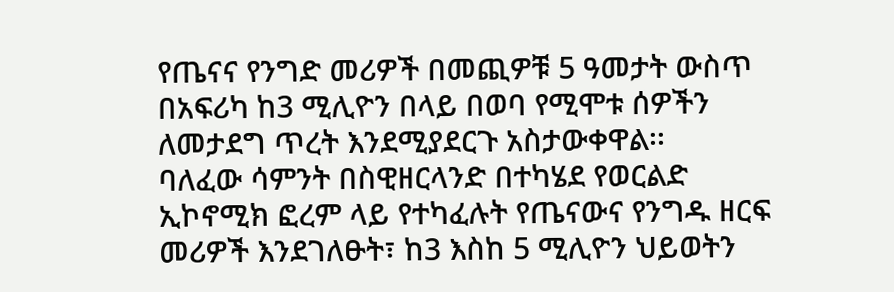የጤናና የንግድ መሪዎች በመጪዎቹ 5 ዓመታት ውስጥ በአፍሪካ ከ3 ሚሊዮን በላይ በወባ የሚሞቱ ሰዎችን ለመታደግ ጥረት እንደሚያደርጉ አስታውቀዋል፡፡
ባለፈው ሳምንት በስዊዘርላንድ በተካሄደ የወርልድ ኢኮኖሚክ ፎረም ላይ የተካፈሉት የጤናውና የንግዱ ዘርፍ መሪዎች እንደገለፁት፣ ከ3 እስከ 5 ሚሊዮን ህይወትን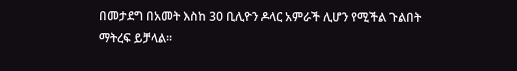በመታደግ በአመት እስከ 30 ቢሊዮን ዶላር አምራች ሊሆን የሚችል ጉልበት ማትረፍ ይቻላል፡፡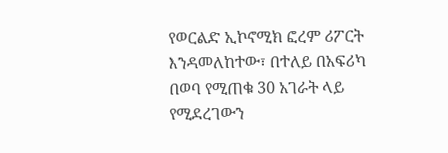የወርልድ ኢኮኖሚክ ፎረም ሪፖርት እንዳመለከተው፣ በተለይ በአፍሪካ በወባ የሚጠቁ 30 አገራት ላይ የሚደረገውን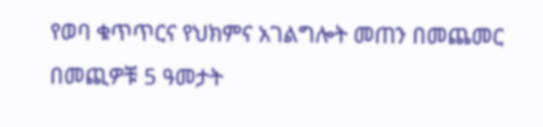የወባ ቁጥጥርና የህክምና አገልግሎት መጠን በመጨመር በመጪዎቹ 5 ዓመታት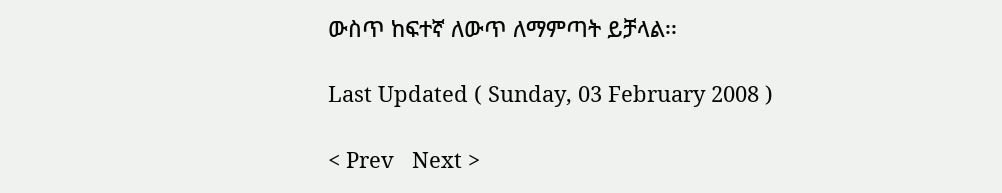ውስጥ ከፍተኛ ለውጥ ለማምጣት ይቻላል፡፡

Last Updated ( Sunday, 03 February 2008 )

< Prev   Next >